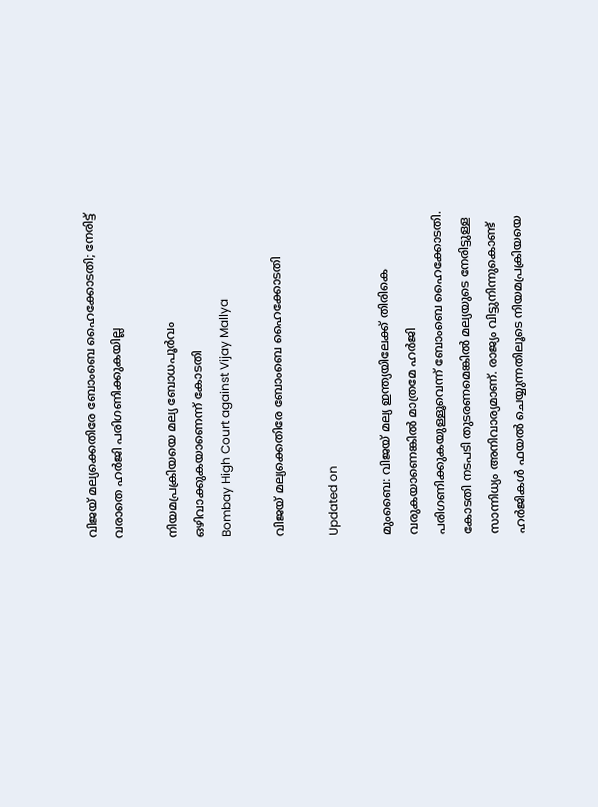വിജയ് മല്യക്കെതിരേ ബോംബെ ഹൈക്കോടതി; നേരിട്ട് വരാതെ ഹർജി പരിഗണിക്കുകയില്ല

നിയമപ്രക്രിയയെ മല്യ ബോധപൂർവം ഒഴിവാക്കുകയാണെന്ന് കോടതി
Bombay High Court against Vijay Mallya

വിജയ് മല്യക്കെതിരേ ബോംബെ ഹൈക്കോടതി

Updated on

മുംബൈ: വിജയ് മല്യ ഇന്ത്യയിലേക്ക് തിരികെ വരുകയാണെങ്കിൽ മാത്രമേ ഹർജി പരിഗണിക്കുകയുള്ളൂവെന്ന് ബോംബെ ഹൈക്കോടതി. കോടതി നടപടി തുടരണമെങ്കിൽ മല്യയുടെ നേരിട്ടുള്ള സാന്നിധ്യം അനിവാര്യമാണ്. രാജ്യം വിട്ടുനിന്നുകൊണ്ട് ഹർജികൾ ഫയൽ ചെയ്യുന്നതിലൂടെ നിയമപ്രക്രിയയെ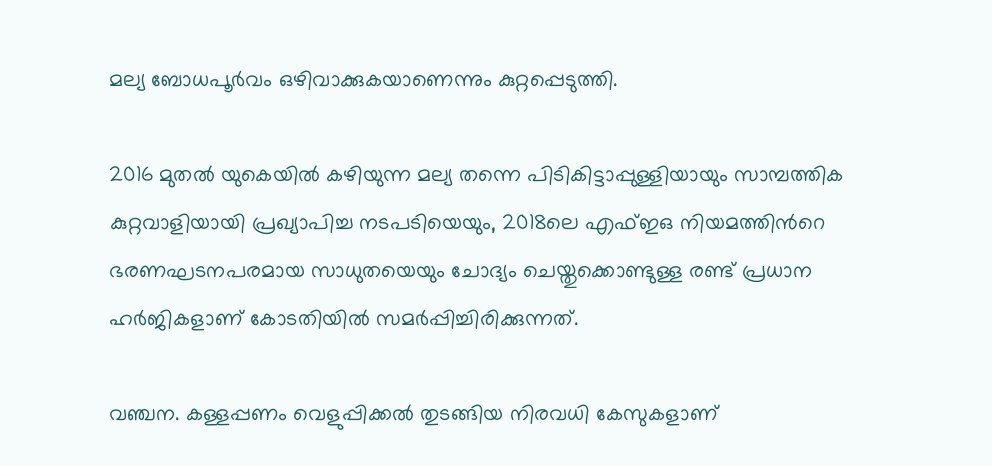മല്യ ബോധപൂർവം ഒഴിവാക്കുകയാണെന്നും കുറ്റപ്പെടുത്തി.

2016 മുതൽ യുകെയിൽ കഴിയുന്ന മല്യ തന്നെ പിടികിട്ടാപ്പുള്ളിയായും സാമ്പത്തിക കുറ്റവാളിയായി പ്രഖ്യാപിച്ച നടപടിയെയും, 2018ലെ എഫ്ഇഒ നിയമത്തിന്‍റെ ഭരണഘടനപരമായ സാധുതയെയും ചോദ്യം ചെയ്തുക്കൊണ്ടുള്ള രണ്ട് പ്രധാന ഹർജികളാണ് കോടതിയിൽ സമർപ്പിച്ചിരിക്കുന്നത്.

വഞ്ചന. കള്ളപ്പണം വെളുപ്പിക്കൽ തുടങ്ങിയ നിരവധി കേസുകളാണ്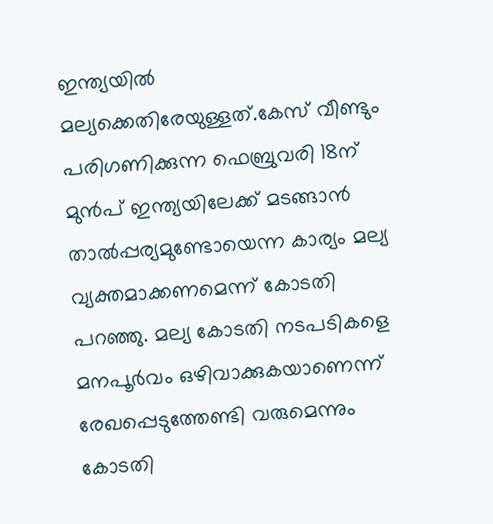ഇന്ത്യയിൽ മല്യക്കെതിരേയുള്ളത്.കേസ് വീണ്ടും പരിഗണിക്കുന്ന ഫെബ്രുവരി 18ന് മുൻപ് ഇന്ത്യയിലേക്ക് മടങ്ങാൻ താൽപ്പര്യമുണ്ടോയെന്ന കാര്യം മല്യ വ്യക്തമാക്കണമെന്ന് കോടതി പറഞ്ഞു. മല്യ കോടതി നടപടികളെ മനപൂർവം ഒഴിവാക്കുകയാണെന്ന് രേഖപ്പെടുത്തേണ്ടി വരുമെന്നും കോടതി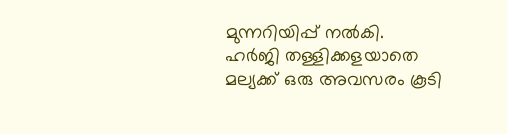മുന്നറിയിപ്പ് നൽകി. ഹർജി തള്ളിക്കളയാതെ മല്യക്ക് ഒരു അവസരം കൂടി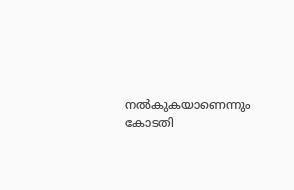നൽകുകയാണെന്നും കോടതി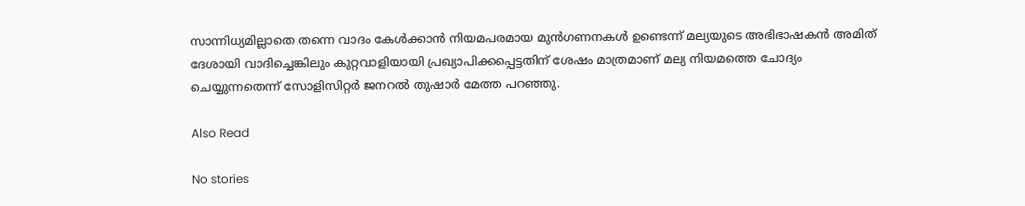സാന്നിധ്യമില്ലാതെ തന്നെ വാദം കേൾക്കാൻ നിയമപരമായ മുൻഗണനകൾ ഉണ്ടെന്ന് മല്യയുടെ അഭിഭാഷകൻ അമിത് ദേശായി വാദിച്ചെങ്കിലും കുറ്റവാളിയായി പ്രഖ്യാപിക്കപ്പെട്ടതിന് ശേഷം മാത്രമാണ് മല്യ നിയമത്തെ ചോദ്യം ചെയ്യുന്നതെന്ന് സോളിസിറ്റർ ജനറൽ തുഷാർ മേത്ത പറഞ്ഞു.

Also Read

No stories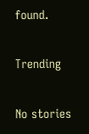found.

Trending

No stories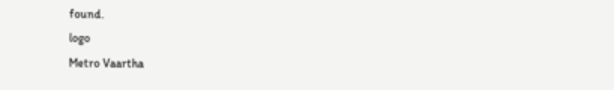found.
logo
Metro Vaartha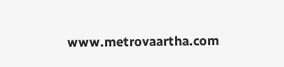www.metrovaartha.com